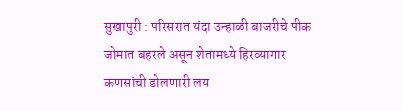सुखापुरी : परिसरात यंदा उन्हाळी बाजरीचे पीक जोमात बहरले असून शेतामध्ये हिरव्यागार कणसांची डोलणारी लय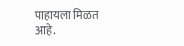पाहायला मिळत आहे.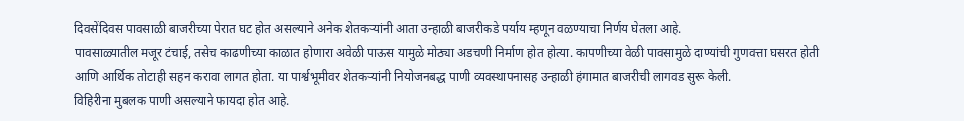दिवसेंदिवस पावसाळी बाजरीच्या पेरात घट होत असल्याने अनेक शेतकऱ्यांनी आता उन्हाळी बाजरीकडे पर्याय म्हणून वळण्याचा निर्णय घेतला आहे.
पावसाळ्यातील मजूर टंचाई, तसेच काढणीच्या काळात होणारा अवेळी पाऊस यामुळे मोठ्या अडचणी निर्माण होत होत्या. कापणीच्या वेळी पावसामुळे दाण्यांची गुणवत्ता घसरत होती आणि आर्थिक तोटाही सहन करावा लागत होता. या पार्श्वभूमीवर शेतकऱ्यांनी नियोजनबद्ध पाणी व्यवस्थापनासह उन्हाळी हंगामात बाजरीची लागवड सुरू केली.
विहिरीना मुबलक पाणी असल्याने फायदा होत आहे.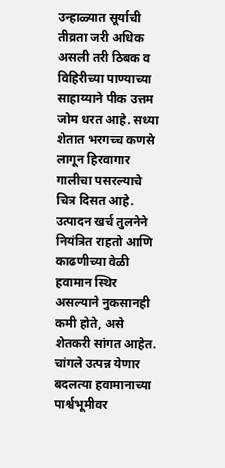उन्हाळ्यात सूर्याची तीव्रता जरी अधिक असली तरी ठिबक व विहिरीच्या पाण्याच्या साहाय्याने पीक उत्तम जोम धरत आहे. सध्या शेतात भरगच्च कणसे लागून हिरवागार गालीचा पसरल्याचे चित्र दिसत आहे. उत्पादन खर्च तुलनेने नियंत्रित राहतो आणि काढणीच्या वेळी हवामान स्थिर असल्याने नुकसानही कमी होते, असे शेतकरी सांगत आहेत.
चांगले उत्पन्न येणार
बदलत्या हवामानाच्या पार्श्वभूमीवर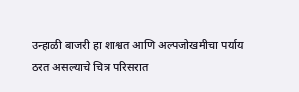उन्हाळी बाजरी हा शाश्वत आणि अल्पजोखमीचा पर्याय ठरत असल्याचे चित्र परिसरात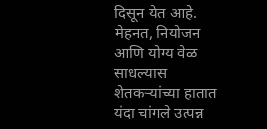दिसून येत आहे. मेहनत, नियोजन आणि योग्य वेळ साधल्यास शेतकऱ्यांच्या हातात यंदा चांगले उत्पन्न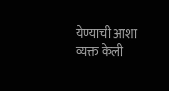येण्याची आशा व्यक्त केली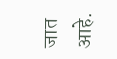जात आहे.